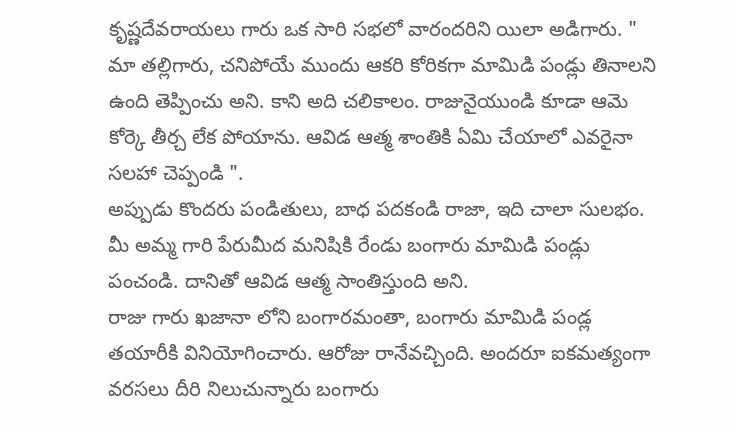కృష్ణదేవరాయలు గారు ఒక సారి సభలో వారందరిని యిలా అడిగారు. " మా తల్లిగారు, చనిపోయే ముందు ఆకరి కోరికగా మామిడి పండ్లు తినాలని ఉంది తెప్పించు అని. కాని అది చలికాలం. రాజునైయుండి కూడా ఆమె కోర్కె తీర్చ లేక పోయాను. ఆవిడ ఆత్మ శాంతికి ఏమి చేయాలో ఎవరైనా సలహా చెప్పండి ".
అప్పుడు కొందరు పండితులు, బాధ పదకండి రాజా, ఇది చాలా సులభం. మీ అమ్మ గారి పేరుమీద మనిషికి రేండు బంగారు మామిడి పండ్లు పంచండి. దానితో ఆవిడ ఆత్మ సాంతిస్తుంది అని.
రాజు గారు ఖజానా లోని బంగారమంతా, బంగారు మామిడి పండ్ల తయారీకి వినియోగించారు. ఆరోజు రానేవచ్చింది. అందరూ ఐకమత్యంగా వరసలు దీరి నిలుచున్నారు బంగారు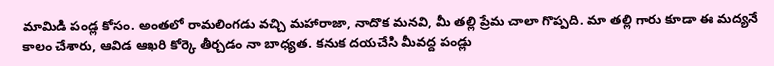మామిడి పండ్ల కోసం. అంతలో రామలింగడు వచ్చి మహారాజా, నాదొక మనవి, మీ తల్లి ప్రేమ చాలా గొప్పది. మా తల్లి గారు కూడా ఈ మద్యనే కాలం చేశారు, ఆవిడ ఆఖరి కోర్కె తీర్చడం నా బాధ్యత. కనుక దయచేసి మీవద్ద పండ్లు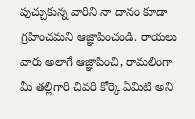పుచ్చుకున్న వారిని నా దానం కూడా గ్రహించమని ఆజ్ఞాపించండి. రాయలు వారు అలాగే ఆజ్ఞాపించి, రామలింగా మీ తల్లిగారి చివరి కోర్కె ఏమిటి అని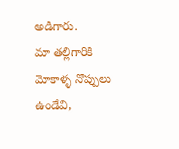అడిగారు.
మా తల్లిగారికి మోకాళ్ళ నొప్పులు ఉండేవి,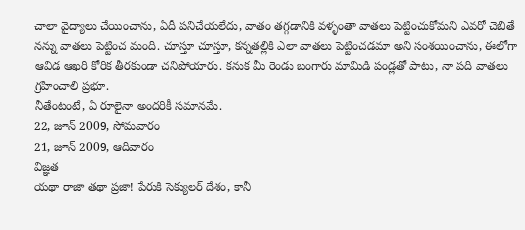చాలా వైద్యాలు చేయించాను, ఏదీ పనిచేయలేదు, వాతం తగ్గడానికి వళ్ళంతా వాతలు పెట్టించుకోమని ఎవరో చెబితే నన్ను వాతలు పెట్టించ మంది. చూస్తూ చూస్తూ, కన్నతల్లికి ఎలా వాతలు పెట్టించడమా అని సంశయించాను, ఈలోగా ఆవిడ ఆఖరి కోరిక తీరకుండా చనిపోయారు. కనుక మీ రెండు బంగారు మామిడి పండ్లతో పాటు, నా పది వాతలు గ్రహించాలి ప్రభూ.
నీతేంటంటే, ఏ రూలైనా అందరికీ సమానమే.
22, జూన్ 2009, సోమవారం
21, జూన్ 2009, ఆదివారం
విజ్ఞత
యథా రాజా తథా ప్రజా! పేరుకి సెక్యులర్ దేశం, కానీ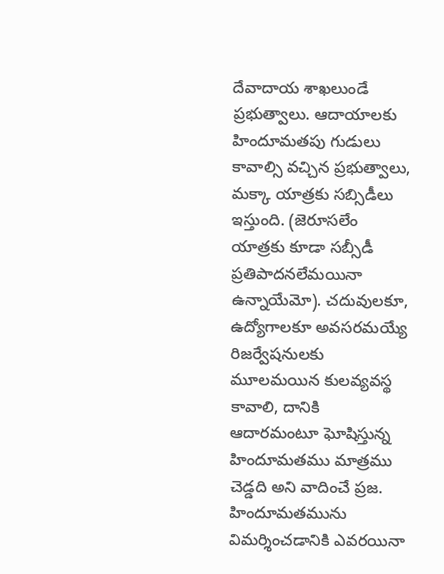దేవాదాయ శాఖలుండే ప్రభుత్వాలు. ఆదాయాలకు హిందూమతపు గుడులు కావాల్సి వచ్చిన ప్రభుత్వాలు, మక్కా యాత్రకు సబ్సిడీలు ఇస్తుంది. (జెరూసలేం యాత్రకు కూడా సబ్సీడీ ప్రతిపాదనలేమయినా ఉన్నాయేమో). చదువులకూ, ఉద్యోగాలకూ అవసరమయ్యే రిజర్వేషనులకు మూలమయిన కులవ్యవస్థ కావాలి, దానికి ఆదారమంటూ ఘోషిస్తున్న హిందూమతము మాత్రము చెడ్డది అని వాదించే ప్రజ. హిందూమతమును విమర్శించడానికి ఎవరయినా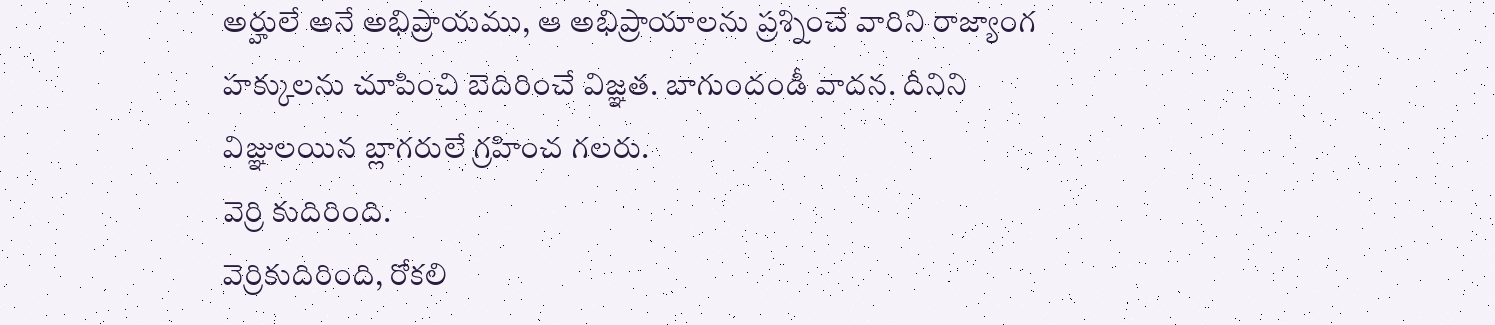అర్హులే అనే అభిప్రాయము, ఆ అభిప్రాయాలను ప్రశ్నించే వారిని రాజ్యాంగ హక్కులను చూపించి బెదిరించే విజ్ఞత. బాగుందండీ వాదన. దీనిని విజ్ఞులయిన బ్లాగరులే గ్రహించ గలరు.
వెర్రి కుదిరింది.
వెర్రికుదిరింది, రోకలి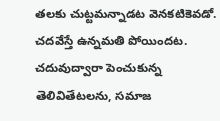తలకు చుట్టమన్నాడట వెనకటికెవడో. చదవేస్తే ఉన్నమతి పోయిందట. చదువుద్వారా పెంచుకున్న తెలివితేటలను, సమాజ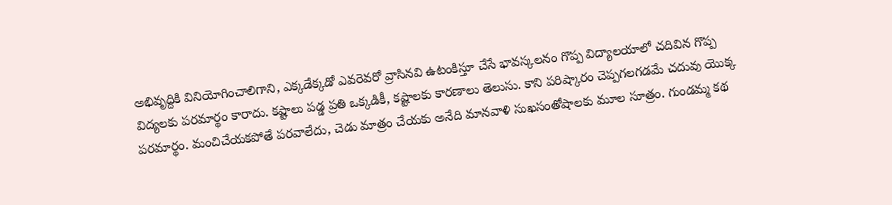అభివృద్దికి వినియోగించాలిగాని, ఎక్కడేక్కడో ఎవరెవరో వ్రాసినవి ఉటంకిస్తూ చేసే భావస్కలనం గొప్ప విద్యాలయాలో చదివిన గొప్ప విద్యలకు పరమార్థం కారాదు. కష్టాలు పడ్డ ప్రతి ఒక్కడికీ, కష్టాలకు కారణాలు తెలుసు. కాని పరిష్కారం చెప్పగలగడమే చదువు యొక్క పరమార్థం. మంచిచేయకపోతే పరవాలేదు, చెడు మాత్రం చేయకు అనేది మానవాళి సుఖసంతోషాలకు మూల సూత్రం. గుండమ్మ కథ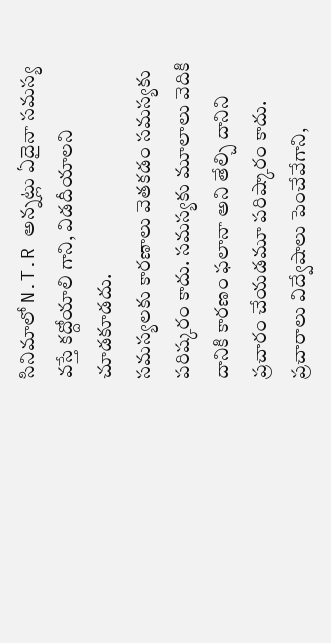సినిమాలో N.T.R అన్నట్లు ఏదైనా సమస్య వస్తే కద్దోయాలి గాని, విడదీయాలని చూడకూడదు.
సమస్యలకు కారణాలు వెతకడం సమస్యకు పరిష్కరం కాదు. సమస్యకు మూలాలు వెదికి దానికి కారణం ఫలానా అని తేల్చి దానిని ప్రచారం చేయడమూ పరిష్కారం కాదు. ప్రచారాలు విద్వేషాలు పెంచేవేగాని,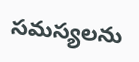సమస్యలను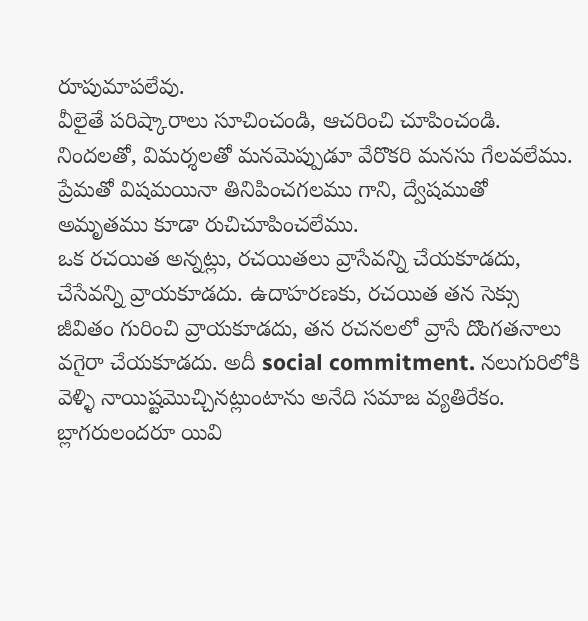రూపుమాపలేవు.
వీలైతే పరిష్కారాలు సూచించండి, ఆచరించి చూపించండి. నిందలతో, విమర్శలతో మనమెప్పుడూ వేరొకరి మనసు గేలవలేము. ప్రేమతో విషమయినా తినిపించగలము గాని, ద్వేషముతో అమృతము కూడా రుచిచూపించలేము.
ఒక రచయిత అన్నట్లు, రచయితలు వ్రాసేవన్ని చేయకూడదు, చేసేవన్ని వ్రాయకూడదు. ఉదాహరణకు, రచయిత తన సెక్సు జీవితం గురించి వ్రాయకూడదు, తన రచనలలో వ్రాసే దొంగతనాలు వగైరా చేయకూడదు. అదీ social commitment. నలుగురిలోకి వెళ్ళి నాయిష్టమొచ్చినట్లుంటాను అనేది సమాజ వ్యతిరేకం.
బ్లాగరులందరూ యివి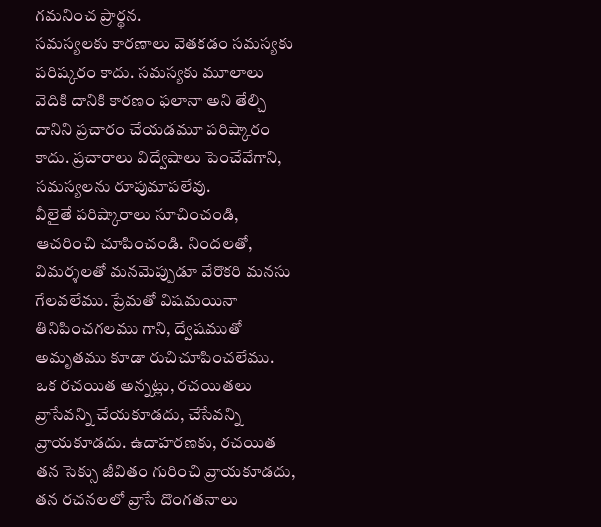గమనించ ప్రార్థన.
సమస్యలకు కారణాలు వెతకడం సమస్యకు పరిష్కరం కాదు. సమస్యకు మూలాలు వెదికి దానికి కారణం ఫలానా అని తేల్చి దానిని ప్రచారం చేయడమూ పరిష్కారం కాదు. ప్రచారాలు విద్వేషాలు పెంచేవేగాని, సమస్యలను రూపుమాపలేవు.
వీలైతే పరిష్కారాలు సూచించండి, ఆచరించి చూపించండి. నిందలతో, విమర్శలతో మనమెప్పుడూ వేరొకరి మనసు గేలవలేము. ప్రేమతో విషమయినా తినిపించగలము గాని, ద్వేషముతో అమృతము కూడా రుచిచూపించలేము.
ఒక రచయిత అన్నట్లు, రచయితలు వ్రాసేవన్ని చేయకూడదు, చేసేవన్ని వ్రాయకూడదు. ఉదాహరణకు, రచయిత తన సెక్సు జీవితం గురించి వ్రాయకూడదు, తన రచనలలో వ్రాసే దొంగతనాలు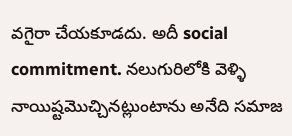వగైరా చేయకూడదు. అదీ social commitment. నలుగురిలోకి వెళ్ళి నాయిష్టమొచ్చినట్లుంటాను అనేది సమాజ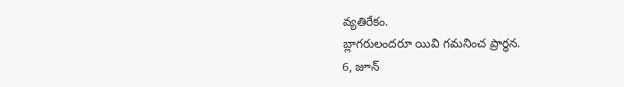వ్యతిరేకం.
బ్లాగరులందరూ యివి గమనించ ప్రార్థన.
6, జూన్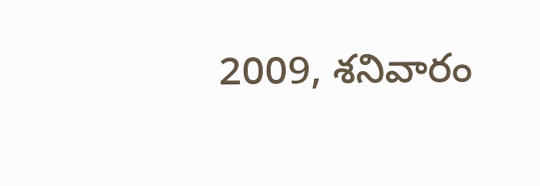2009, శనివారం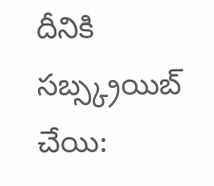దీనికి సబ్స్క్రయిబ్ చేయి: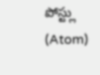పోస్ట్లు (Atom)